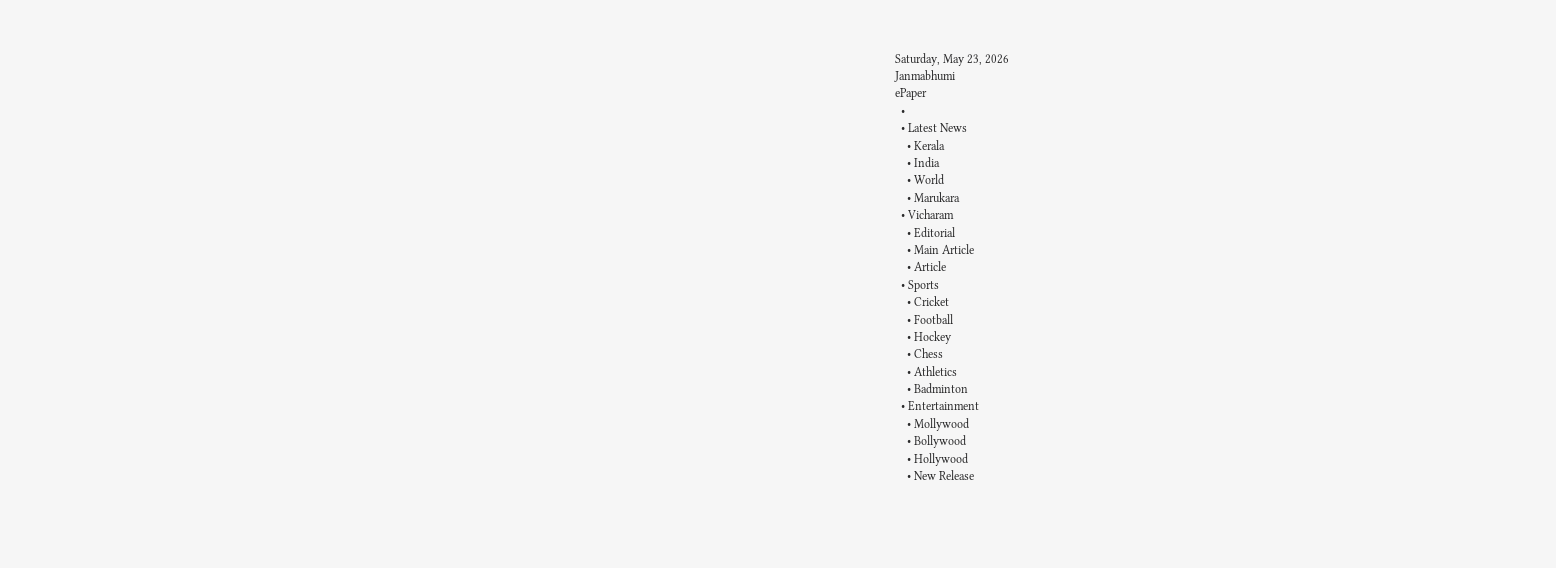Saturday, May 23, 2026
Janmabhumi
ePaper
  •
  • Latest News
    • Kerala
    • India
    • World
    • Marukara
  • Vicharam
    • Editorial
    • Main Article
    • Article
  • Sports
    • Cricket
    • Football
    • Hockey
    • Chess
    • Athletics
    • Badminton
  • Entertainment
    • Mollywood
    • Bollywood
    • Hollywood
    • New Release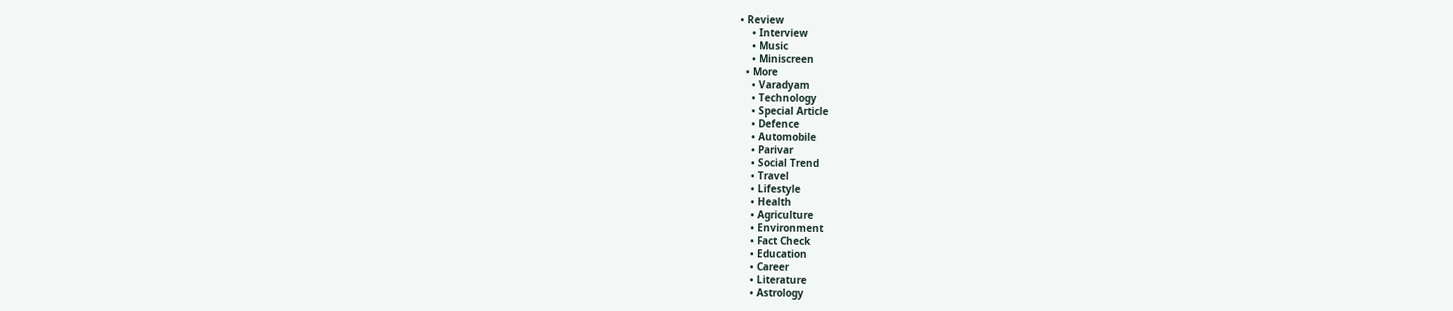• Review
    • Interview
    • Music
    • Miniscreen
  • More
    • Varadyam
    • Technology
    • Special Article
    • Defence
    • Automobile
    • Parivar
    • Social Trend
    • Travel
    • Lifestyle
    • Health
    • Agriculture
    • Environment
    • Fact Check
    • Education
    • Career
    • Literature
    • Astrology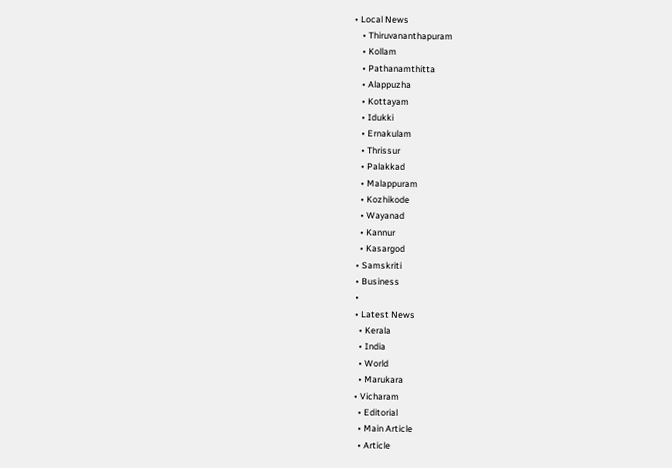• Local News
    • Thiruvananthapuram
    • Kollam
    • Pathanamthitta
    • Alappuzha
    • Kottayam
    • Idukki
    • Ernakulam
    • Thrissur
    • Palakkad
    • Malappuram
    • Kozhikode
    • Wayanad
    • Kannur
    • Kasargod
  • Samskriti
  • Business
  •
  • Latest News
    • Kerala
    • India
    • World
    • Marukara
  • Vicharam
    • Editorial
    • Main Article
    • Article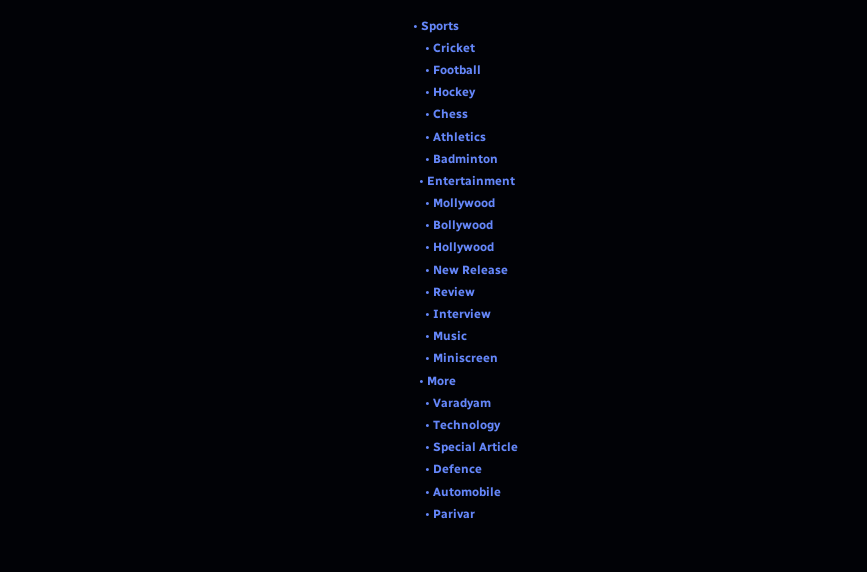• Sports
    • Cricket
    • Football
    • Hockey
    • Chess
    • Athletics
    • Badminton
  • Entertainment
    • Mollywood
    • Bollywood
    • Hollywood
    • New Release
    • Review
    • Interview
    • Music
    • Miniscreen
  • More
    • Varadyam
    • Technology
    • Special Article
    • Defence
    • Automobile
    • Parivar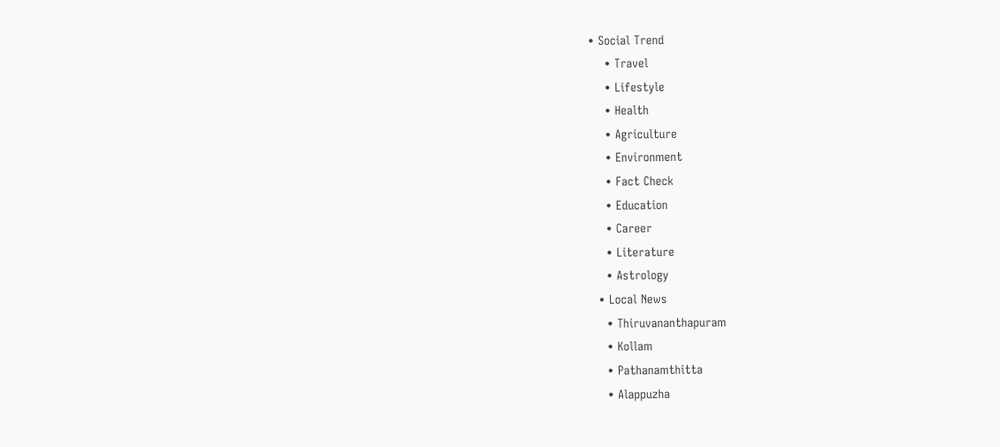• Social Trend
    • Travel
    • Lifestyle
    • Health
    • Agriculture
    • Environment
    • Fact Check
    • Education
    • Career
    • Literature
    • Astrology
  • Local News
    • Thiruvananthapuram
    • Kollam
    • Pathanamthitta
    • Alappuzha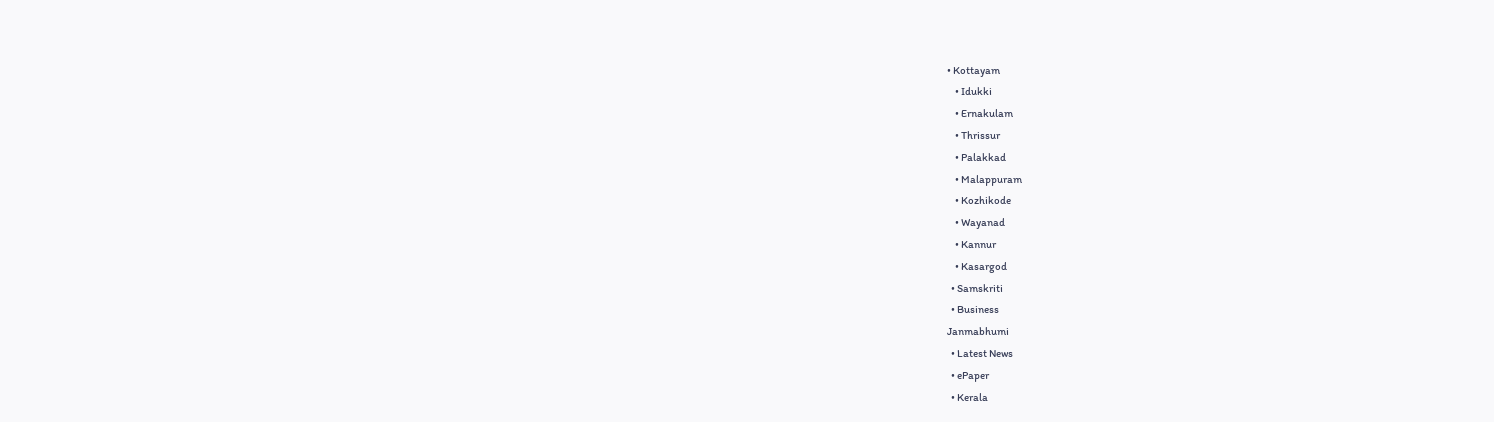• Kottayam
    • Idukki
    • Ernakulam
    • Thrissur
    • Palakkad
    • Malappuram
    • Kozhikode
    • Wayanad
    • Kannur
    • Kasargod
  • Samskriti
  • Business
Janmabhumi
  • Latest News
  • ePaper
  • Kerala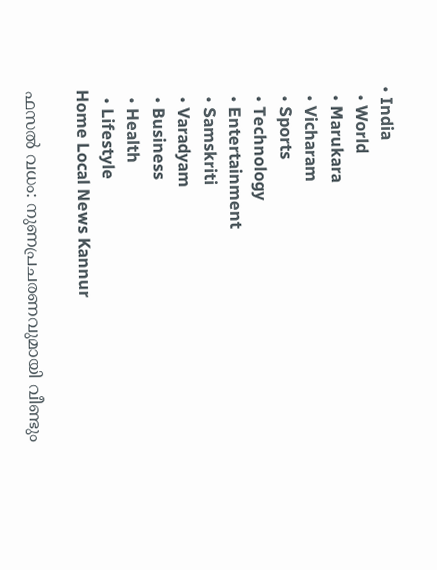• India
  • World
  • Marukara
  • Vicharam
  • Sports
  • Technology
  • Entertainment
  • Samskriti
  • Varadyam
  • Business
  • Health
  • Lifestyle
Home Local News Kannur

ഫസല്‍ വധം: നുണപ്രചരണവുമായി വീണ്ടും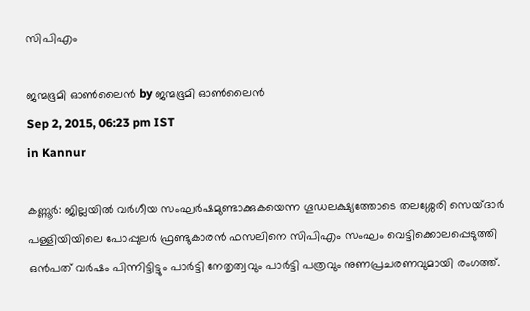സിപിഎം

ജന്മഭൂമി ഓണ്‍ലൈന്‍ by ജന്മഭൂമി ഓണ്‍ലൈന്‍
Sep 2, 2015, 06:23 pm IST
in Kannur

കണ്ണൂര്‍: ജില്ലയില്‍ വര്‍ഗീയ സംഘര്‍ഷമുണ്ടാക്കുകയെന്ന ഗൂഡലക്ഷ്യത്തോടെ തലശ്ശേരി സെയ്ദാര്‍ പള്ളിയിയിലെ പോപ്പുലര്‍ ഫ്രണ്ടുകാരന്‍ ഫസലിനെ സിപിഎം സംഘം വെട്ടിക്കൊലപ്പെടുത്തി ഒന്‍പത് വര്‍ഷം പിന്നിട്ടിട്ടും പാര്‍ട്ടി നേതൃത്വവും പാര്‍ട്ടി പത്രവും നുണപ്രചരണവുമായി രംഗത്ത്.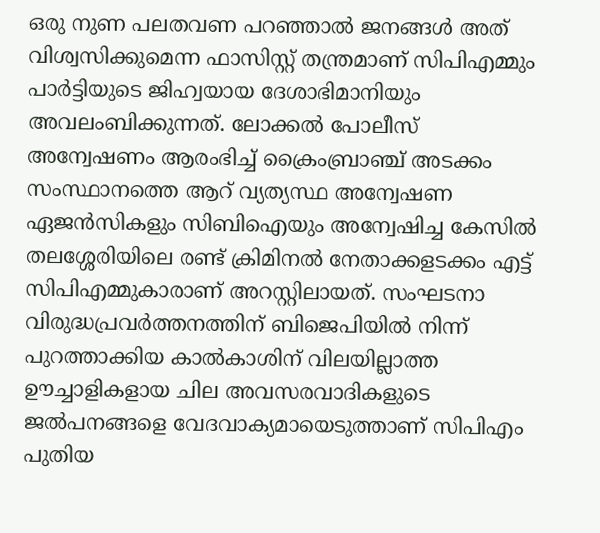ഒരു നുണ പലതവണ പറഞ്ഞാല്‍ ജനങ്ങള്‍ അത് വിശ്വസിക്കുമെന്ന ഫാസിസ്റ്റ് തന്ത്രമാണ് സിപിഎമ്മും പാര്‍ട്ടിയുടെ ജിഹ്വയായ ദേശാഭിമാനിയും അവലംബിക്കുന്നത്. ലോക്കല്‍ പോലീസ് അന്വേഷണം ആരംഭിച്ച് ക്രൈംബ്രാഞ്ച് അടക്കം സംസ്ഥാനത്തെ ആറ് വ്യത്യസ്ഥ അന്വേഷണ ഏജന്‍സികളും സിബിഐയും അന്വേഷിച്ച കേസില്‍ തലശ്ശേരിയിലെ രണ്ട് ക്രിമിനല്‍ നേതാക്കളടക്കം എട്ട് സിപിഎമ്മുകാരാണ് അറസ്റ്റിലായത്. സംഘടനാ വിരുദ്ധപ്രവര്‍ത്തനത്തിന് ബിജെപിയില്‍ നിന്ന് പുറത്താക്കിയ കാല്‍കാശിന് വിലയില്ലാത്ത ഊച്ചാളികളായ ചില അവസരവാദികളുടെ ജല്‍പനങ്ങളെ വേദവാക്യമായെടുത്താണ് സിപിഎം പുതിയ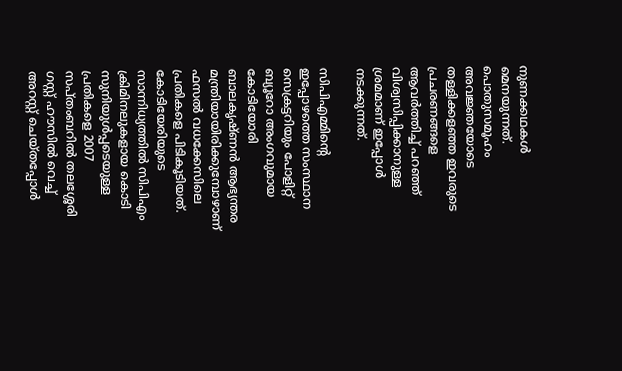നുണക്കഥകള്‍ മെനയുന്നത്. പൊതുസമൂഹം അവജ്ഞയോടെ തള്ളിക്കളഞ്ഞ ഇവരുടെ പ്രചരണങ്ങളെ ആവര്‍ത്തിച്ച് പറഞ്ഞ് വിശ്വസിപ്പിക്കാനുള്ള ശ്രമമാണ് ഇപ്പോള്‍ നടക്കുന്നത്.

സിപിഎമ്മിന്റെ ഇപ്പോഴത്തെ സംസ്ഥാന സെക്രട്ടറിയും പോളിറ്റ് ബ്യൂറോ അംഗവുമായ കോടിയോരി ബാലകൃഷ്ണന്‍ ആഭ്യന്തര മന്ത്രിയായിരിക്കുമ്പോഴാണ് ഫസല്‍ വധക്കേസിലെ പ്രതികളെ പിടികൂടിയത്. കോടിയേരിയുടെ സാന്നിധ്യത്തില്‍ സിപിഎം ക്രിമിനലുകളായ കൊടി സുനിയുള്‍പ്പടെയുള്ള പ്രതികളെ 2007 സപ്തംബറില്‍ തലശ്ശേരി ഗസ്റ്റ് ഹൗസില്‍ വെച്ച് അറസ്റ്റ് ചെയ്തപ്പോള്‍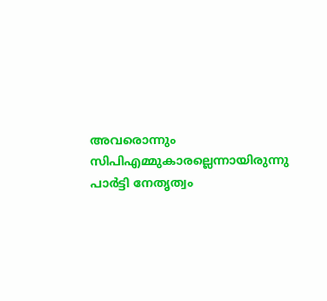അവരൊന്നും സിപിഎമ്മുകാരല്ലെന്നായിരുന്നു പാര്‍ട്ടി നേതൃത്വം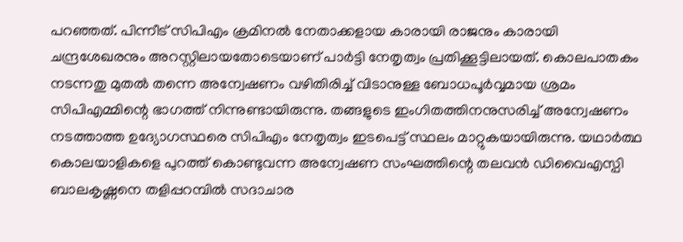പറഞ്ഞത്. പിന്നീട് സിപിഎം ക്രമിനല്‍ നേതാക്കളായ കാരായി രാജനും കാരായി ചന്ദ്രശേഖരനും അറസ്റ്റിലായതോടെയാണ് പാര്‍ട്ടി നേതൃത്വം പ്രതിക്കൂട്ടിലായത്. കൊലപാതകം നടന്നതു മുതല്‍ തന്നെ അന്വേഷണം വഴിതിരിച്ച് വിടാനുള്ള ബോധപൂര്‍വ്വമായ ശ്രമം സിപിഎമ്മിന്റെ ഭാഗത്ത് നിന്നുണ്ടായിരുന്നു. തങ്ങളുടെ ഇംഗിതത്തിനനുസരിച്ച് അന്വേഷണം നടത്താത്ത ഉദ്യോഗസ്ഥരെ സിപിഎം നേതൃത്വം ഇടപെട്ട് സ്ഥലം മാറ്റുകയായിരുന്നു. യഥാര്‍ത്ഥ കൊലയാളികളെ പുറത്ത് കൊണ്ടുവന്ന അന്വേഷണ സംഘത്തിന്റെ തലവന്‍ ഡിവൈഎസ്പി ബാലകൃഷ്ണനെ തളിപ്പറമ്പില്‍ സദാചാര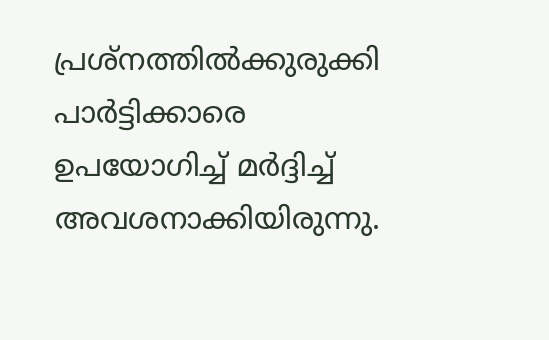പ്രശ്‌നത്തില്‍ക്കുരുക്കി പാര്‍ട്ടിക്കാരെ ഉപയോഗിച്ച് മര്‍ദ്ദിച്ച് അവശനാക്കിയിരുന്നു.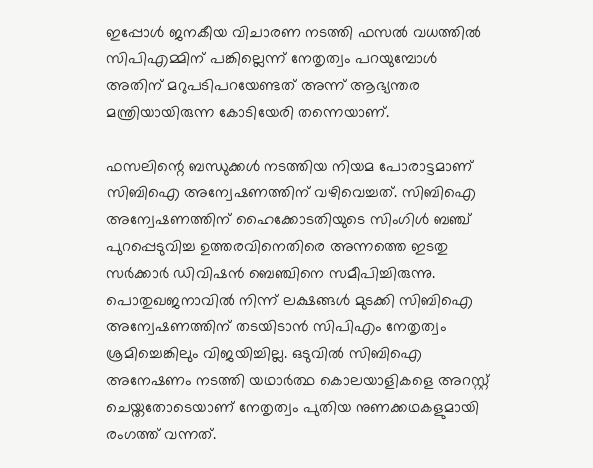ഇപ്പോള്‍ ജനകീയ വിചാരണ നടത്തി ഫസല്‍ വധത്തില്‍ സിപിഎമ്മിന് പങ്കില്ലെന്ന് നേതൃത്വം പറയുമ്പോള്‍ അതിന് മറുപടിപറയേണ്ടത് അന്ന് ആഭ്യന്തര മന്ത്രിയായിരുന്ന കോടിയേരി തന്നെയാണ്.

ഫസലിന്റെ ബന്ധുക്കള്‍ നടത്തിയ നിയമ പോരാട്ടമാണ് സിബിഐ അന്വേഷണത്തിന് വഴിവെച്ചത്. സിബിഐ അന്വേഷണത്തിന് ഹൈക്കോടതിയുടെ സിംഗിള്‍ ബഞ്ച് പുറപ്പെടുവിച്ച ഉത്തരവിനെതിരെ അന്നത്തെ ഇടതു സര്‍ക്കാര്‍ ഡിവിഷന്‍ ബെഞ്ചിനെ സമീപിച്ചിരുന്നു. പൊതുഖജനാവില്‍ നിന്ന് ലക്ഷങ്ങള്‍ മുടക്കി സിബിഐ അന്വേഷണത്തിന് തടയിടാന്‍ സിപിഎം നേതൃത്വം ശ്രമിച്ചെങ്കിലും വിജയിച്ചില്ല. ഒടുവില്‍ സിബിഐ അനേഷണം നടത്തി യഥാര്‍ത്ഥ കൊലയാളികളെ അറസ്റ്റ് ചെയ്തതോടെയാണ് നേതൃത്വം പുതിയ നുണക്കഥകളുമായി രംഗത്ത് വന്നത്.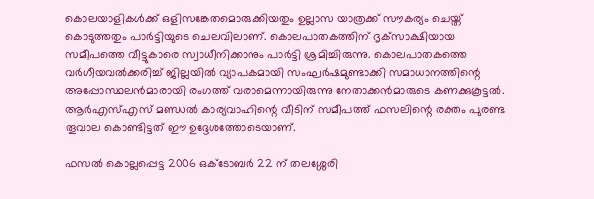കൊലയാളികള്‍ക്ക് ഒളിസങ്കേതമൊരുക്കിയതും ഉല്ലാസ യാത്രക്ക് സൗകര്യം ചെയ്ത് കൊടുത്തതും പാര്‍ട്ടിയുടെ ചെലവിലാണ്. കൊലപാതകത്തിന് ദൃക്‌സാക്ഷിയായ സമീപത്തെ വീട്ടുകാരെ സ്വാധീനിക്കാനും പാര്‍ട്ടി ശ്രമിച്ചിരുന്നു. കൊലപാതകത്തെ വര്‍ഗീയവല്‍ക്കരിച്ച് ജില്ലയില്‍ വ്യാപകമായി സംഘര്‍ഷമുണ്ടാക്കി സമാധാനത്തിന്റെ അപ്പോസ്ഥലന്‍മാരായി രംഗത്ത് വരാമെന്നായിരുന്നു നേതാക്കന്‍മാരുടെ കണക്കുകൂട്ടല്‍. ആര്‍എസ്എസ് മണ്ഡല്‍ കാര്യവാഹിന്റെ വീടിന് സമീപത്ത് ഫസലിന്റെ രക്തം പുരണ്ട തൂവാല കൊണ്ടിട്ടത് ഈ ഉദ്ദേശത്തോടെയാണ്.

ഫസല്‍ കൊല്ലപ്പെട്ട 2006 ഒക്‌ടോബര്‍ 22 ന് തലശ്ശേരി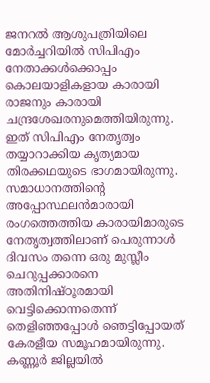ജനറല്‍ ആശുപത്രിയിലെ മോര്‍ച്ചറിയില്‍ സിപിഎം നേതാക്കള്‍ക്കൊപ്പം കൊലയാളികളായ കാരായി രാജനും കാരായി ചന്ദ്രശേഖരനുമെത്തിയിരുന്നു. ഇത് സിപിഎം നേതൃത്വം തയ്യാറാക്കിയ കൃത്യമായ തിരക്കഥയുടെ ഭാഗമായിരുന്നു. സമാധാനത്തിന്റെ അപ്പോസ്ഥലന്‍മാരായി രംഗത്തെത്തിയ കാരായിമാരുടെ നേതൃത്വത്തിലാണ് പെരുന്നാള്‍ ദിവസം തന്നെ ഒരു മുസ്ലീം ചെറുപ്പക്കാരനെ അതിനിഷ്ഠൂരമായി വെട്ടിക്കൊന്നതെന്ന് തെളിഞ്ഞപ്പോള്‍ ഞെട്ടിപ്പോയത് കേരളീയ സമൂഹമായിരുന്നു. കണ്ണൂര്‍ ജില്ലയില്‍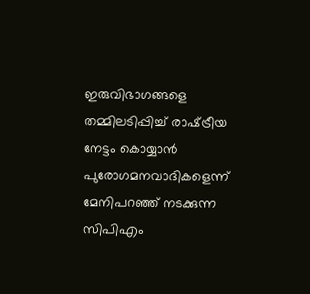ഇരുവിഭാഗങ്ങളെ തമ്മിലടിപ്പിച്ച് രാഷ്‌ട്രീയ നേട്ടം കൊയ്യാന്‍ പുരോഗമനവാദികളെന്ന് മേനിപറഞ്ഞ് നടക്കുന്ന സിപിഎം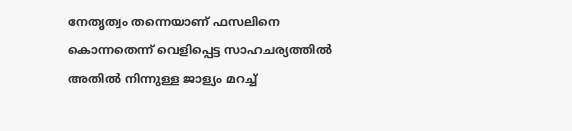നേതൃത്വം തന്നെയാണ് ഫസലിനെ കൊന്നതെന്ന് വെളിപ്പെട്ട സാഹചര്യത്തില്‍ അതില്‍ നിന്നുള്ള ജാള്യം മറച്ച്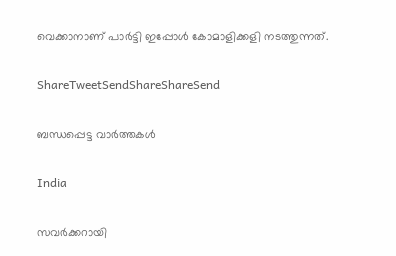വെക്കാനാണ് പാര്‍ട്ടി ഇപ്പോള്‍ കോമാളിക്കളി നടത്തുന്നത്.

ShareTweetSendShareShareSend

ബന്ധപ്പെട്ട വാര്‍ത്തകള്‍

India

സവർക്കറായി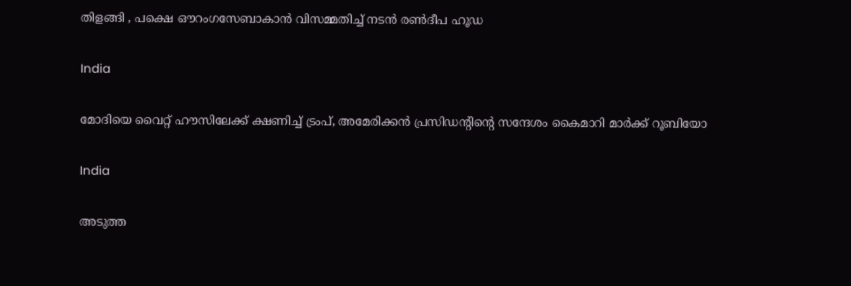തിളങ്ങി , പക്ഷെ ഔറംഗസേബാകാൻ വിസമ്മതിച്ച് നടൻ രൺദീപ ഹൂഡ

India

മോദിയെ വൈറ്റ് ഹൗസിലേക്ക് ക്ഷണിച്ച് ട്രംപ്, അമേരിക്കന്‍ പ്രസിഡന്‍റിന്റെ സന്ദേശം കൈമാറി മാർക്ക് റൂബിയോ

India

അടുത്ത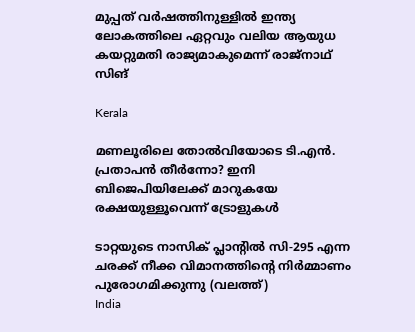മുപ്പത് വർഷത്തിനുള്ളിൽ ഇന്ത്യ ലോകത്തിലെ ഏറ്റവും വലിയ ആയുധ കയറ്റുമതി രാജ്യമാകുമെന്ന് രാജ്നാഥ് സിങ്

Kerala

മണലൂരിലെ തോല്‍വിയോടെ ടി.എന്‍. പ്രതാപന്‍ തീര്‍ന്നോ? ഇനി ബിജെപിയിലേക്ക് മാറുകയേ രക്ഷയുള്ളൂവെന്ന് ട്രോളുകള്‍

ടാറ്റയുടെ നാസിക് പ്ലാന്‍റില്‍ സി-295 എന്ന ചരക്ക് നീക്ക വിമാനത്തിന്‍റെ നിര്‍മ്മാണം പുരോഗമിക്കുന്നു (വലത്ത്)
India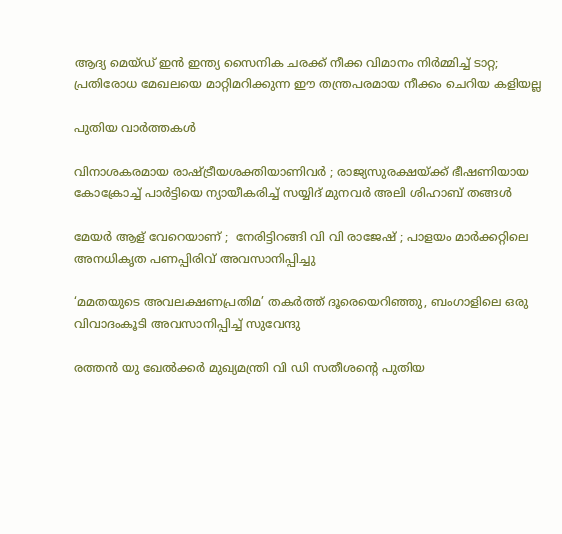ആദ്യ മെയ്ഡ് ഇന്‍ ഇന്ത്യ സൈനിക ചരക്ക് നീക്ക വിമാനം നിര്‍മ്മിച്ച് ടാറ്റ; പ്രതിരോധ മേഖലയെ മാറ്റിമറിക്കുന്ന ഈ തന്ത്രപരമായ നീക്കം ചെറിയ കളിയല്ല

പുതിയ വാര്‍ത്തകള്‍

വിനാശകരമായ രാഷ്‌ട്രീയശക്തിയാണിവർ ; രാജ്യസുരക്ഷയ്‌ക്ക് ഭീഷണിയായ കോക്രോച്ച് പാർട്ടിയെ ന്യായീകരിച്ച് സയ്യിദ് മുനവർ അലി ശിഹാബ് തങ്ങൾ

മേയർ ആള് വേറെയാണ് ;  നേരിട്ടിറങ്ങി വി വി രാജേഷ് ; പാളയം മാർക്കറ്റിലെ അനധികൃത പണപ്പിരിവ് അവസാനിപ്പിച്ചു

‘മമതയുടെ അവലക്ഷണപ്രതിമ’ തകർത്ത് ദൂരെയെറിഞ്ഞു, ബംഗാളിലെ ഒരു വിവാദംകൂടി അവസാനിപ്പിച്ച് സുവേന്ദു

രത്തൻ യു ഖേല്‍ക്കര്‍ മുഖ്യമന്ത്രി വി ഡി സതീശന്റെ പുതിയ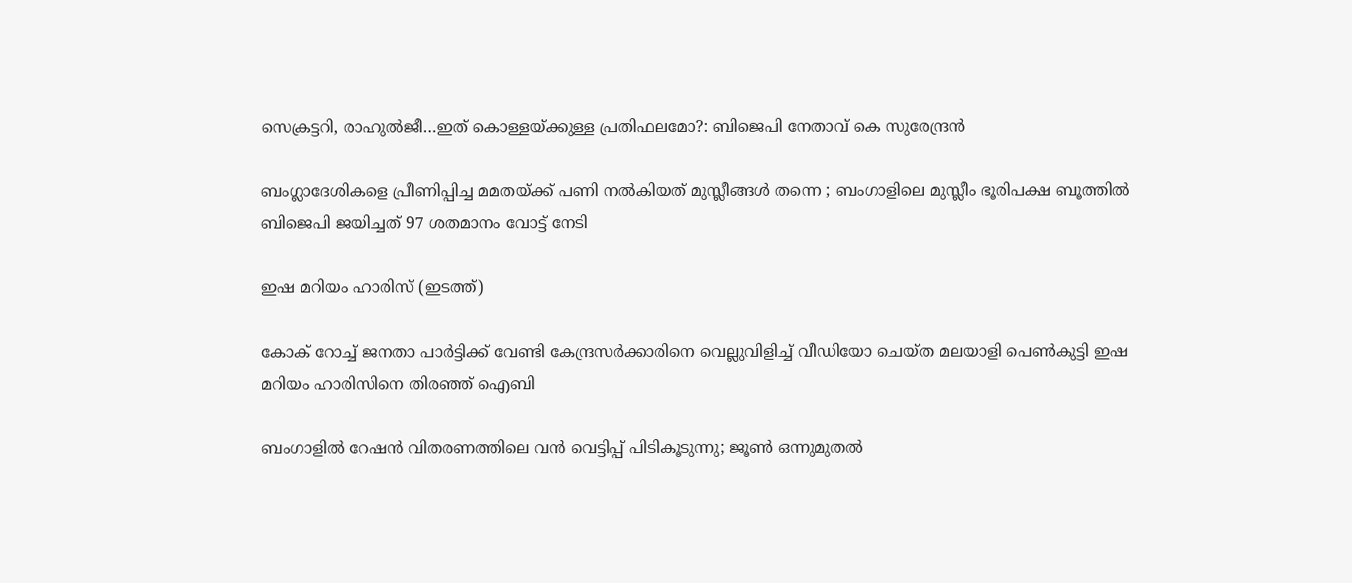സെക്രട്ടറി, രാഹുല്‍ജീ…ഇത് കൊള്ളയ്‌ക്കുള്ള പ്രതിഫലമോ?: ബിജെപി നേതാവ് കെ സുരേന്ദ്രൻ

ബംഗ്ലാദേശികളെ പ്രീണിപ്പിച്ച മമതയ്‌ക്ക് പണി നൽകിയത് മുസ്ലീങ്ങൾ തന്നെ ; ബംഗാളിലെ മുസ്ലീം ഭൂരിപക്ഷ ബൂത്തിൽ ബിജെപി ജയിച്ചത് 97 ശതമാനം വോട്ട് നേടി

ഇഷ മറിയം ഹാരിസ് (ഇടത്ത്)

കോക് റോച്ച് ജനതാ പാര്‍ട്ടിക്ക് വേണ്ടി കേന്ദ്രസര്‍ക്കാരിനെ വെല്ലുവിളിച്ച് വീഡിയോ ചെയ്ത മലയാളി പെണ്‍കുട്ടി ഇഷ മറിയം ഹാരിസിനെ തിരഞ്ഞ് ഐബി

ബംഗാളിൽ റേഷൻ വിതരണത്തിലെ വൻ വെട്ടിപ്പ് പിടികൂടുന്നു; ജൂൺ ഒന്നുമുതൽ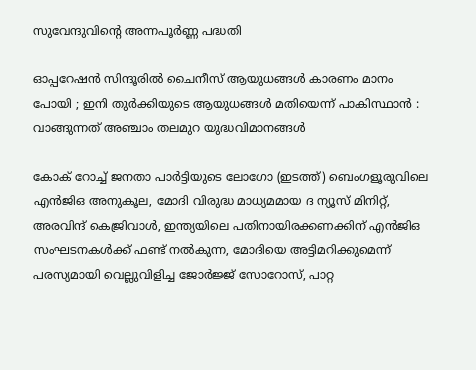സുവേന്ദുവിന്റെ അന്നപൂർണ്ണ പദ്ധതി

ഓപ്പറേഷൻ സിന്ദൂരിൽ ചൈനീസ് ആയുധങ്ങൾ കാരണം മാനം പോയി ; ഇനി തുർക്കിയുടെ ആയുധങ്ങൾ മതിയെന്ന് പാകിസ്ഥാൻ : വാങ്ങുന്നത് അഞ്ചാം തലമുറ യുദ്ധവിമാനങ്ങൾ

കോക് റോച്ച് ജനതാ പാര്‍ട്ടിയുടെ ലോഗോ (ഇടത്ത്) ബെംഗളൂരുവിലെ എന്‍ജിഒ അനുകൂല, മോദി വിരുദ്ധ മാധ്യമമായ ദ ന്യൂസ് മിനിറ്റ്, അരവിന്ദ് കെജ്രിവാള്‍, ഇന്ത്യയിലെ പതിനായിരക്കണക്കിന് എന്‍ജിഒ സംഘടനകള്‍ക്ക് ഫണ്ട് നല്‍കുന്ന, മോദിയെ അട്ടിമറിക്കുമെന്ന് പരസ്യമായി വെല്ലുവിളിച്ച ജോര്‍ജ്ജ് സോറോസ്, പാറ്റ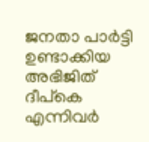ജനതാ പാര്‍ട്ടി ഉണ്ടാക്കിയ അഭിജിത് ദീപ്കെ എന്നിവര്‍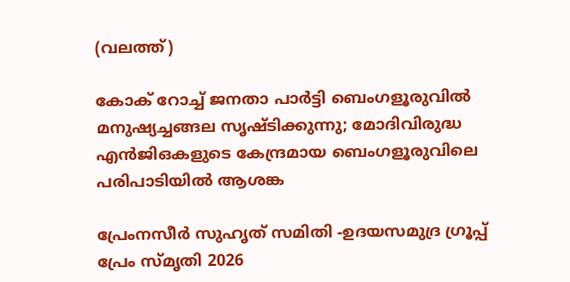(വലത്ത്)

കോക് റോച്ച് ജനതാ പാര്‍ട്ടി ബെംഗളൂരുവില്‍ മനുഷ്യച്ചങ്ങല സൃഷ്ടിക്കുന്നു; മോദിവിരുദ്ധ എൻജിഒകളുടെ കേന്ദ്രമായ ബെംഗളൂരുവിലെ പരിപാടിയില്‍ ആശങ്ക

പ്രേംനസീർ സുഹൃത് സമിതി -ഉദയസമുദ്ര ഗ്രൂപ്പ് പ്രേം സ്‌മൃതി 2026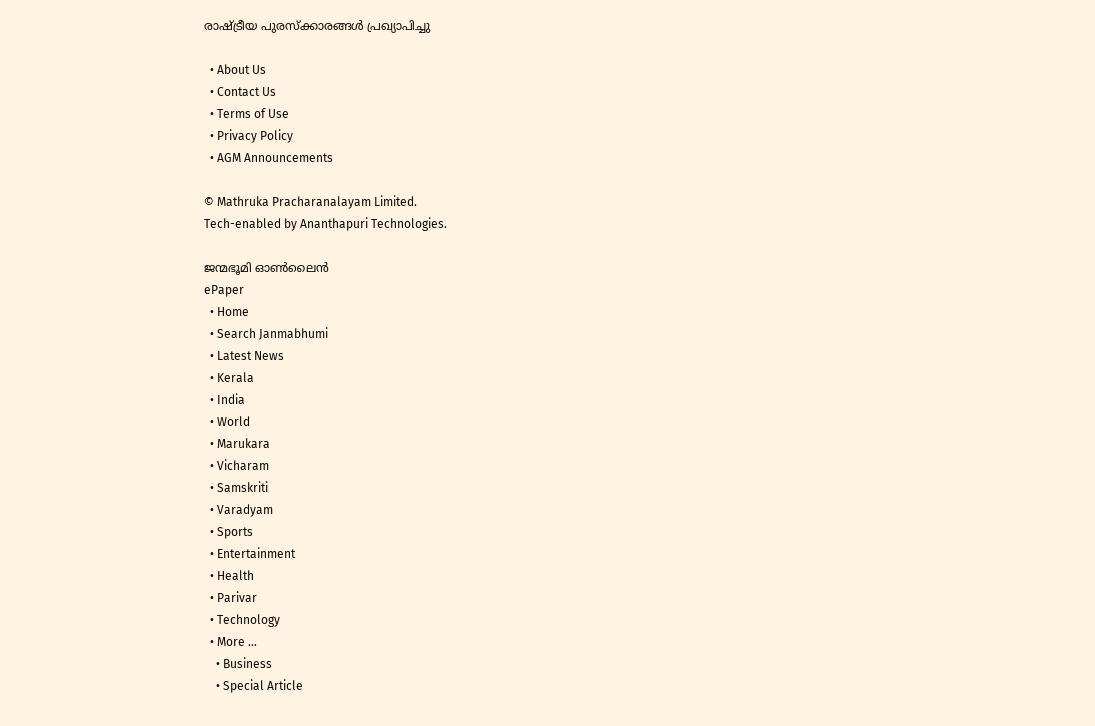രാഷ്‌ട്രീയ പുരസ്ക്കാരങ്ങൾ പ്രഖ്യാപിച്ചു

  • About Us
  • Contact Us
  • Terms of Use
  • Privacy Policy
  • AGM Announcements

© Mathruka Pracharanalayam Limited.
Tech-enabled by Ananthapuri Technologies.

ജന്മഭൂമി ഓണ്‍ലൈന്‍
ePaper
  • Home
  • Search Janmabhumi
  • Latest News
  • Kerala
  • India
  • World
  • Marukara
  • Vicharam
  • Samskriti
  • Varadyam
  • Sports
  • Entertainment
  • Health
  • Parivar
  • Technology
  • More …
    • Business
    • Special Article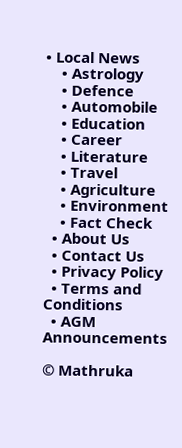• Local News
    • Astrology
    • Defence
    • Automobile
    • Education
    • Career
    • Literature
    • Travel
    • Agriculture
    • Environment
    • Fact Check
  • About Us
  • Contact Us
  • Privacy Policy
  • Terms and Conditions
  • AGM Announcements

© Mathruka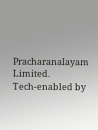Pracharanalayam Limited.
Tech-enabled by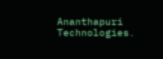Ananthapuri Technologies.